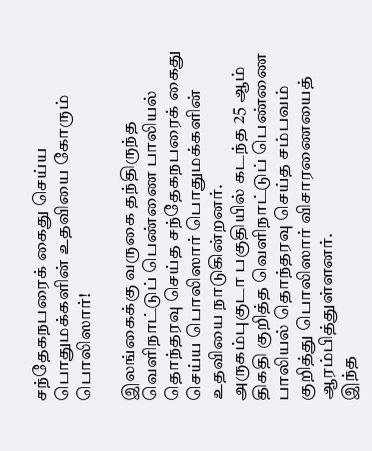சந்தேகநபரைக் கைது செய்ய பொதுமக்களின் உதவியை கோரும் பொலிஸார்!

இலங்கைக்கு வருகை தந்திருந்த வெளிநாட்டுப் பெண்ணை பாலியல் தொந்தரவு செய்த சந்தேகநபரைக் கைது செய்ய பொலிஸார் பொதுமக்களின் உதவியை நாடுகின்றனர்.
அருகம்புகுடா பகுதியில் கடந்த 25 ஆம் திகதி குறித்த வெளிநாட்டுப் பெண்ணை பாலியல் தொந்தரவு செய்த சம்பவம் குறித்து பொலிஸார் விசாரணையைத் ஆரம்பித்துள்ளனர்.
இந்த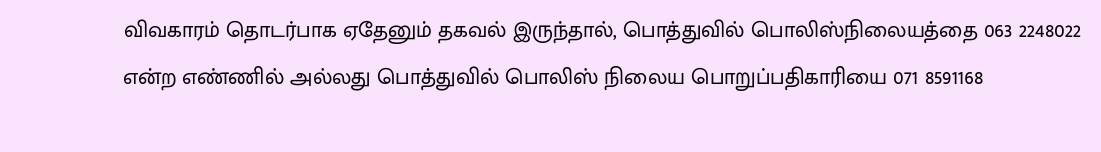விவகாரம் தொடர்பாக ஏதேனும் தகவல் இருந்தால், பொத்துவில் பொலிஸ்நிலையத்தை 063 2248022 என்ற எண்ணில் அல்லது பொத்துவில் பொலிஸ் நிலைய பொறுப்பதிகாரியை 071 8591168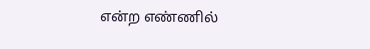என்ற எண்ணில்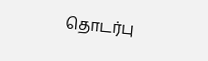தொடர்பு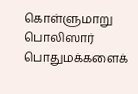கொள்ளுமாறு பொலிஸார் பொதுமக்களைக்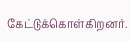கேட்டுக்கொள்கிறனர்.